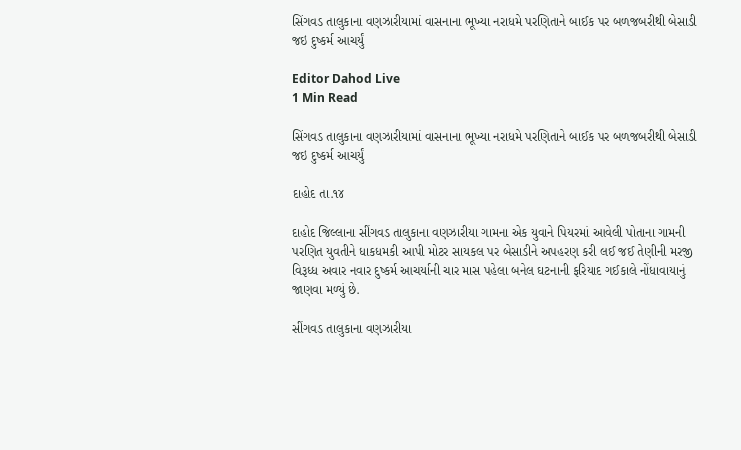સિંગવડ તાલુકાના વણઝારીયામાં વાસનાના ભૂખ્યા નરાધમે પરણિતાને બાઈક પર બળજબરીથી બેસાડી જઇ દુષ્કર્મ આચર્યું

Editor Dahod Live
1 Min Read

સિંગવડ તાલુકાના વણઝારીયામાં વાસનાના ભૂખ્યા નરાધમે પરણિતાને બાઈક પર બળજબરીથી બેસાડી જઇ દુષ્કર્મ આચર્યું

દાહોદ તા.૧૪

દાહોદ જિલ્લાના સીંગવડ તાલુકાના વણઝારીયા ગામના એક યુવાને પિયરમાં આવેલી પોતાના ગામની પરણિત યુવતીને ધાકધમકી આપી મોટર સાયકલ પર બેસાડીને અપહરણ કરી લઈ જઈ તેણીની મરજી વિરૂધ્ધ અવાર નવાર દુષ્કર્મ આચર્યાની ચાર માસ પહેલા બનેલ ઘટનાની ફરિયાદ ગઈકાલે નોંધાવાયાનું જાણવા મળ્યું છે.

સીંગવડ તાલુકાના વણઝારીયા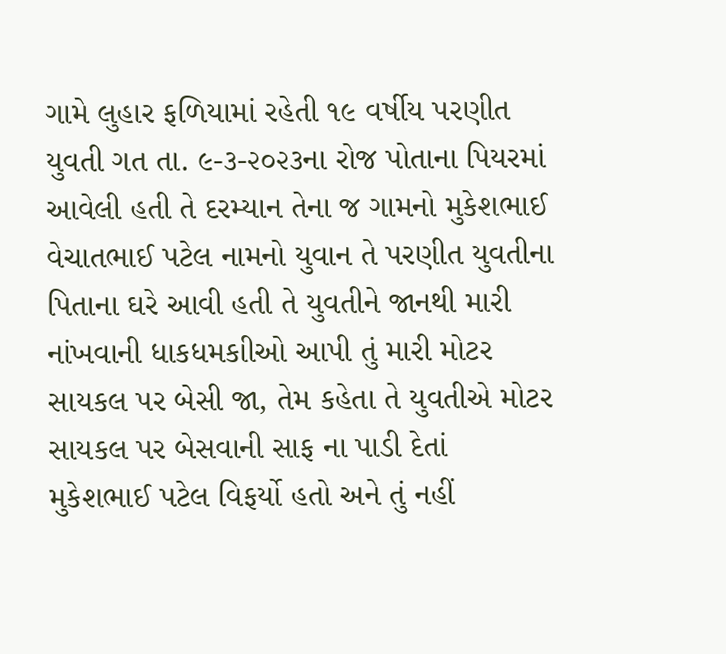ગામે લુહાર ફળિયામાં રહેતી ૧૯ વર્ષીય પરણીત યુવતી ગત તા. ૯-૩-૨૦૨૩ના રોજ પોતાના પિયરમાં આવેલી હતી તે દરમ્યાન તેના જ ગામનો મુકેશભાઈ વેચાતભાઈ પટેલ નામનો યુવાન તે પરણીત યુવતીના પિતાના ઘરે આવી હતી તે યુવતીને જાનથી મારી નાંખવાની ધાકધમકાીઓ આપી તું મારી મોટર સાયકલ પર બેસી જા, તેમ કહેતા તે યુવતીએ મોટર સાયકલ પર બેસવાની સાફ ના પાડી દેતાં મુકેશભાઈ પટેલ વિફર્યો હતો અને તું નહીં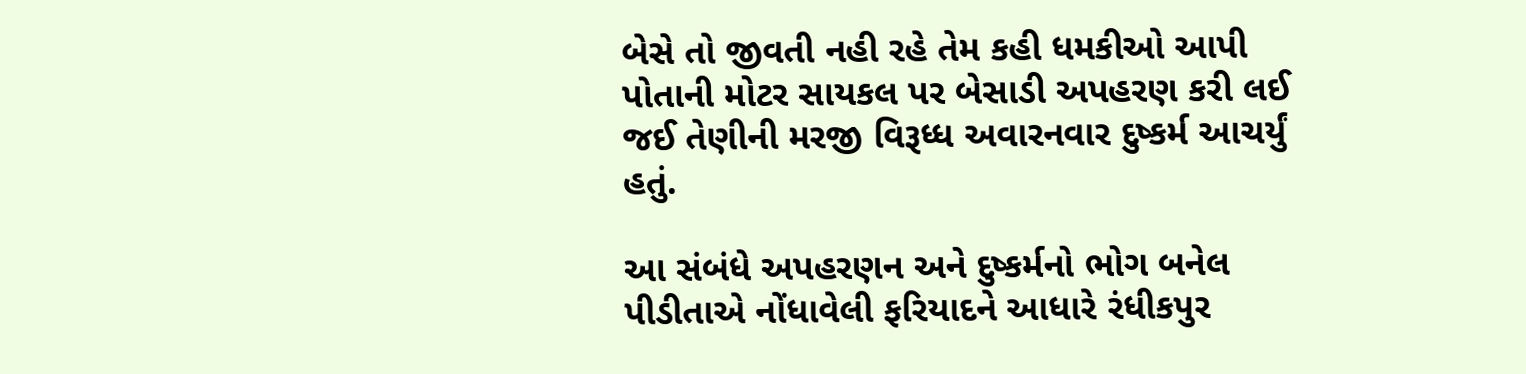બેસે તો જીવતી નહી રહે તેમ કહી ધમકીઓ આપી પોતાની મોટર સાયકલ પર બેસાડી અપહરણ કરી લઈ જઈ તેણીની મરજી વિરૂધ્ધ અવારનવાર દુષ્કર્મ આચર્યું હતું.

આ સંબંધે અપહરણન અને દુષ્કર્મનો ભોગ બનેલ પીડીતાએ નોંધાવેલી ફરિયાદને આધારે રંધીકપુર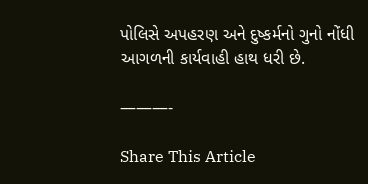પોલિસે અપહરણ અને દુષ્કર્મનો ગુનો નોંધી આગળની કાર્યવાહી હાથ ધરી છે.

———-

Share This Article